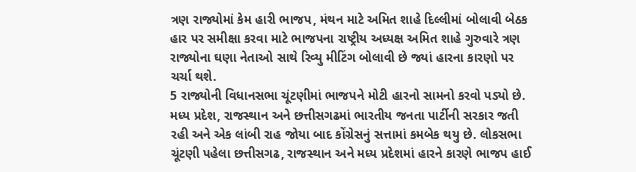ત્રણ રાજ્યોમાં કેમ હારી ભાજપ, મંથન માટે અમિત શાહે દિલ્લીમાં બોલાવી બેઠક
હાર પર સમીક્ષા કરવા માટે ભાજપના રાષ્ટ્રીય અધ્યક્ષ અમિત શાહે ગુરુવારે ત્રણ રાજ્યોના ઘણા નેતાઓ સાથે રિવ્યુ મીટિંગ બોલાવી છે જ્યાં હારના કારણો પર ચર્ચા થશે.
5 રાજ્યોની વિધાનસભા ચૂંટણીમાં ભાજપને મોટી હારનો સામનો કરવો પડ્યો છે. મધ્ય પ્રદેશ, રાજસ્થાન અને છત્તીસગઢમાં ભારતીય જનતા પાર્ટીની સરકાર જતી રહી અને એક લાંબી રાહ જોયા બાદ કોંગ્રેસનું સત્તામાં કમબેક થયુ છે. લોકસભા ચૂંટણી પહેલા છત્તીસગઢ, રાજસ્થાન અને મધ્ય પ્રદેશમાં હારને કારણે ભાજપ હાઈ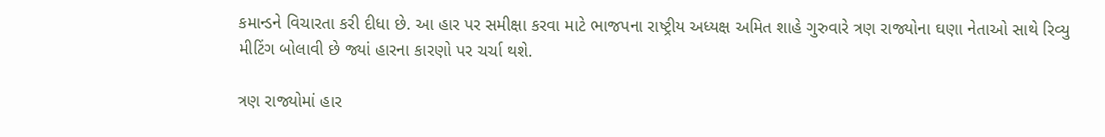કમાન્ડને વિચારતા કરી દીધા છે. આ હાર પર સમીક્ષા કરવા માટે ભાજપના રાષ્ટ્રીય અધ્યક્ષ અમિત શાહે ગુરુવારે ત્રણ રાજ્યોના ઘણા નેતાઓ સાથે રિવ્યુ મીટિંગ બોલાવી છે જ્યાં હારના કારણો પર ચર્ચા થશે.

ત્રણ રાજ્યોમાં હાર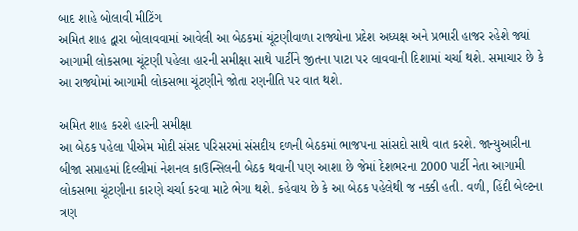બાદ શાહે બોલાવી મીટિંગ
અમિત શાહ દ્વારા બોલાવવામાં આવેલી આ બેઠકમાં ચૂંટણીવાળા રાજ્યોના પ્રદેશ અધ્યક્ષ અને પ્રભારી હાજર રહેશે જ્યાં આગામી લોકસભા ચૂંટણી પહેલા હારની સમીક્ષા સાથે પાર્ટીને જીતના પાટા પર લાવવાની દિશામાં ચર્ચા થશે. સમાચાર છે કે આ રાજ્યોમાં આગામી લોકસભા ચૂંટણીને જોતા રણનીતિ પર વાત થશે.

અમિત શાહ કરશે હારની સમીક્ષા
આ બેઠક પહેલા પીએમ મોદી સંસદ પરિસરમાં સંસદીય દળની બેઠકમાં ભાજપના સાંસદો સાથે વાત કરશે. જાન્યુઆરીના બીજા સપ્તાહમાં દિલ્લીમાં નેશનલ કાઉન્સિલની બેઠક થવાની પણ આશા છે જેમાં દેશભરના 2000 પાર્ટી નેતા આગામી લોકસભા ચૂંટણીના કારણે ચર્ચા કરવા માટે ભેગા થશે. કહેવાય છે કે આ બેઠક પહેલેથી જ નક્કી હતી. વળી, હિંદી બેલ્ટના ત્રણ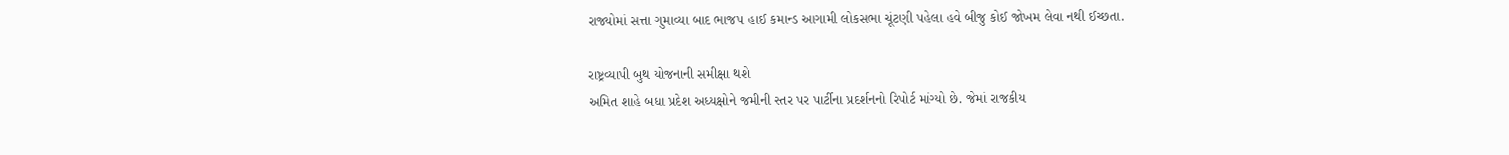રાજ્યોમાં સત્તા ગુમાવ્યા બાદ ભાજપ હાઈ કમાન્ડ આગામી લોકસભા ચૂંટણી પહેલા હવે બીજુ કોઈ જોખમ લેવા નથી ઈચ્છતા.

રાષ્ટ્રવ્યાપી બુથ યોજનાની સમીક્ષા થશે
અમિત શાહે બધા પ્રદેશ અધ્યક્ષોને જમીની સ્તર પર પાર્ટીના પ્રદર્શનનો રિપોર્ટ માંગ્યો છે. જેમાં રાજકીય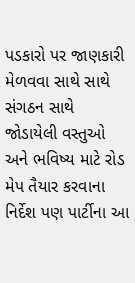પડકારો પર જાણકારી મેળવવા સાથે સાથે સંગઠન સાથે જોડાયેલી વસ્તુઓ અને ભવિષ્ય માટે રોડ મેપ તૈયાર કરવાના નિર્દેશ પણ પાર્ટીના આ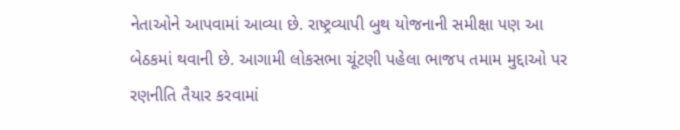નેતાઓને આપવામાં આવ્યા છે. રાષ્ટ્રવ્યાપી બુથ યોજનાની સમીક્ષા પણ આ બેઠકમાં થવાની છે. આગામી લોકસભા ચૂંટણી પહેલા ભાજપ તમામ મુદ્દાઓ પર રણનીતિ તૈયાર કરવામાં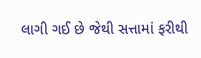લાગી ગઈ છે જેથી સત્તામાં ફરીથી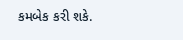કમબેક કરી શકે.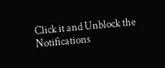Click it and Unblock the Notifications